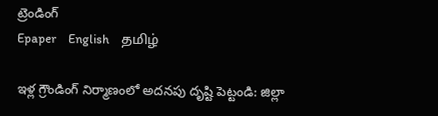ట్రెండింగ్
Epaper    English    தமிழ்

ఇళ్ల గ్రౌండింగ్ నిర్మాణంలో అదనపు దృష్టి పెట్టండి: జిల్లా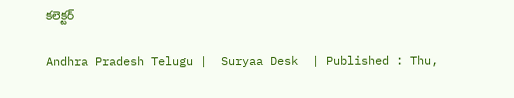కలెక్టర్

Andhra Pradesh Telugu |  Suryaa Desk  | Published : Thu,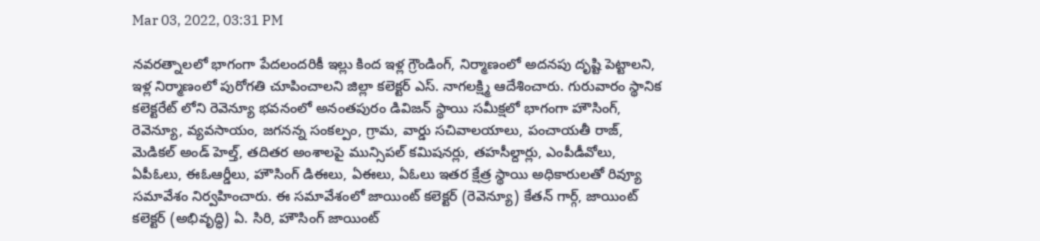Mar 03, 2022, 03:31 PM

నవరత్నాలలో భాగంగా పేదలందరికీ ఇల్లు కింద ఇళ్ల గ్రౌండింగ్, నిర్మాణంలో అదనపు దృష్టి పెట్టాలని, ఇళ్ల నిర్మాణంలో పురోగతి చూపించాలని జిల్లా కలెక్టర్ ఎస్. నాగలక్ష్మి ఆదేశించారు. గురువారం స్థానిక కలెక్టరేట్ లోని రెవెన్యూ భవనంలో అనంతపురం డివిజన్ స్థాయి సమీక్షలో భాగంగా హౌసింగ్, రెవెన్యూ, వ్యవసాయం, జగనన్న సంకల్పం, గ్రామ, వార్డు సచివాలయాలు, పంచాయతీ రాజ్, మెడికల్ అండ్ హెల్త్, తదితర అంశాలపై మున్సిపల్ కమిషనర్లు, తహసీల్దార్లు, ఎంపీడీవోలు, ఏపీఓలు, ఈఓఆర్డీలు, హౌసింగ్ డిఈలు, ఏఈలు, ఏఓలు ఇతర క్షేత్ర స్థాయి అధికారులతో రివ్యూ సమావేశం నిర్వహించారు. ఈ సమావేశంలో జాయింట్ కలెక్టర్ (రెవెన్యూ) కేతన్ గార్గ్, జాయింట్ కలెక్టర్ (అభివృద్ధి) ఏ. సిరి, హౌసింగ్ జాయింట్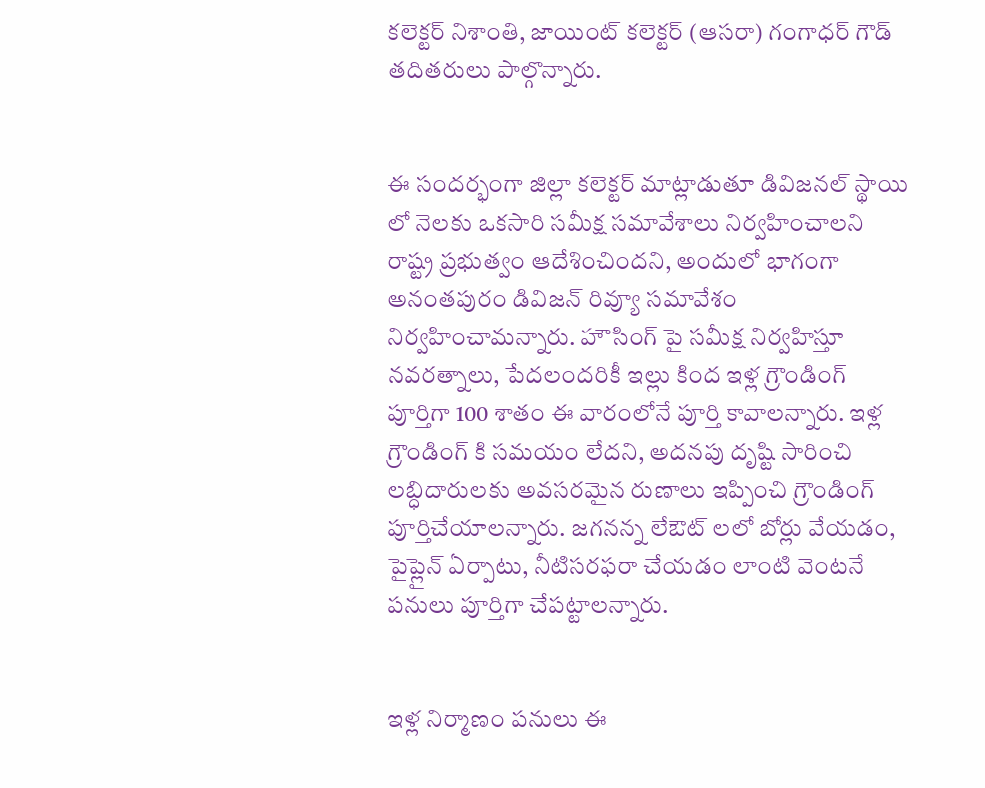కలెక్టర్ నిశాంతి, జాయింట్ కలెక్టర్ (ఆసరా) గంగాధర్ గౌడ్ తదితరులు పాల్గొన్నారు.


ఈ సందర్భంగా జిల్లా కలెక్టర్ మాట్లాడుతూ డివిజనల్ స్థాయి లో నెలకు ఒకసారి సమీక్ష సమావేశాలు నిర్వహించాలని రాష్ట్ర ప్రభుత్వం ఆదేశించిందని, అందులో భాగంగా అనంతపురం డివిజన్ రివ్యూ సమావేశం నిర్వహించామన్నారు. హౌసింగ్ పై సమీక్ష నిర్వహిస్తూ నవరత్నాలు, పేదలందరికీ ఇల్లు కింద ఇళ్ల గ్రౌండింగ్ పూర్తిగా 100 శాతం ఈ వారంలోనే పూర్తి కావాలన్నారు. ఇళ్ల గ్రౌండింగ్ కి సమయం లేదని, అదనపు దృష్టి సారించి లబ్ధిదారులకు అవసరమైన రుణాలు ఇప్పించి గ్రౌండింగ్ పూర్తిచేయాలన్నారు. జగనన్న లేఔట్ లలో బోర్లు వేయడం, పైప్లైన్ ఏర్పాటు, నీటిసరఫరా చేయడం లాంటి వెంటనే పనులు పూర్తిగా చేపట్టాలన్నారు.


ఇళ్ల నిర్మాణం పనులు ఈ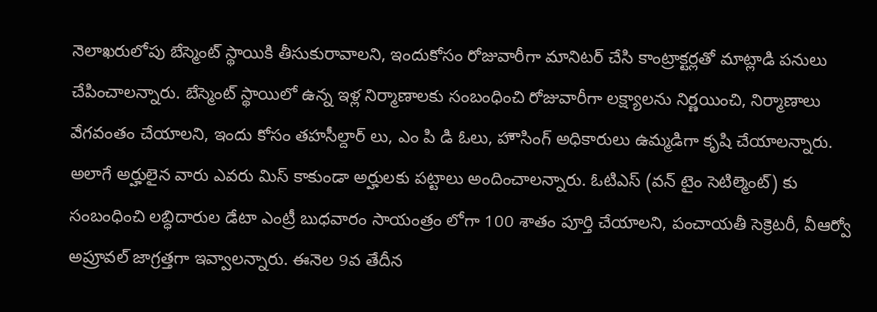నెలాఖరులోపు బేస్మెంట్ స్థాయికి తీసుకురావాలని, ఇందుకోసం రోజువారీగా మానిటర్ చేసి కాంట్రాక్టర్లతో మాట్లాడి పనులు చేపించాలన్నారు. బేస్మెంట్ స్థాయిలో ఉన్న ఇళ్ల నిర్మాణాలకు సంబంధించి రోజువారీగా లక్ష్యాలను నిర్ణయించి, నిర్మాణాలు వేగవంతం చేయాలని, ఇందు కోసం తహసీల్దార్ లు, ఎం పి డి ఓలు, హౌసింగ్ అధికారులు ఉమ్మడిగా కృషి చేయాలన్నారు. అలాగే అర్హులైన వారు ఎవరు మిస్ కాకుండా అర్హులకు పట్టాలు అందించాలన్నారు. ఓటిఎస్ (వన్ టైం సెటిల్మెంట్) కు సంబంధించి లబ్ధిదారుల డేటా ఎంట్రీ బుధవారం సాయంత్రం లోగా 100 శాతం పూర్తి చేయాలని, పంచాయతీ సెక్రెటరీ, వీఆర్వో అప్రూవల్ జాగ్రత్తగా ఇవ్వాలన్నారు. ఈనెల 9వ తేదీన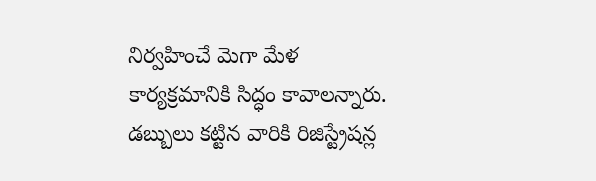నిర్వహించే మెగా మేళ కార్యక్రమానికి సిద్ధం కావాలన్నారు. డబ్బులు కట్టిన వారికి రిజిస్ట్రేషన్ల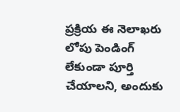ప్రక్రియ ఈ నెలాఖరు లోపు పెండింగ్ లేకుండా పూర్తి చేయాలని, అందుకు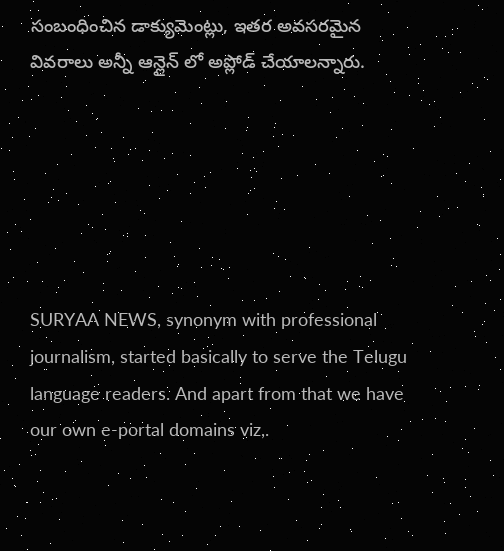సంబంధించిన డాక్యుమెంట్లు, ఇతర అవసరమైన వివరాలు అన్నీ ఆన్లైన్ లో అప్లోడ్ చేయాలన్నారు.






SURYAA NEWS, synonym with professional journalism, started basically to serve the Telugu language readers. And apart from that we have our own e-portal domains viz,.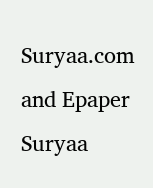Suryaa.com and Epaper Suryaa